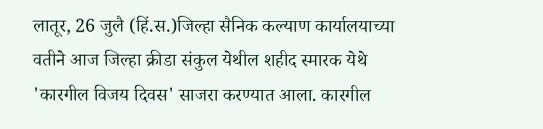लातूर, 26 जुलै (हिं.स.)जिल्हा सैनिक कल्याण कार्यालयाच्या वतीने आज जिल्हा क्रीडा संकुल येथील शहीद स्मारक येथे 'कारगील विजय दिवस' साजरा करण्यात आला. कारगील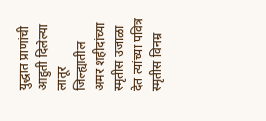युद्धात प्राणांची आहुती दिलेल्या लातूर जिल्ह्यातील अमर शहीदांच्या स्मृतीस उजाळा देत त्यांच्या पवित्र स्मृतीस विनम्र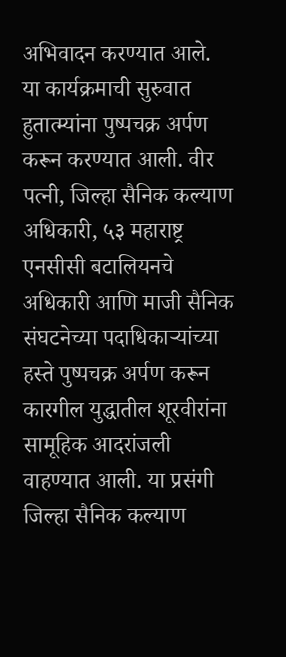अभिवादन करण्यात आले.
या कार्यक्रमाची सुरुवात हुतात्म्यांना पुष्पचक्र अर्पण करून करण्यात आली. वीर पत्नी, जिल्हा सैनिक कल्याण अधिकारी, ५३ महाराष्ट्र एनसीसी बटालियनचे अधिकारी आणि माजी सैनिक संघटनेच्या पदाधिकाऱ्यांच्या हस्ते पुष्पचक्र अर्पण करून कारगील युद्धातील शूरवीरांना सामूहिक आदरांजली वाहण्यात आली. या प्रसंगी जिल्हा सैनिक कल्याण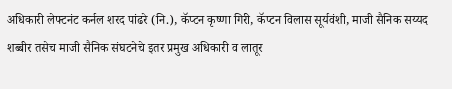अधिकारी लेफ्टनंट कर्नल शरद पांढरे (नि.), कॅप्टन कृष्णा गिरी, कॅप्टन विलास सूर्यवंशी, माजी सैनिक सय्यद शब्बीर तसेच माजी सैनिक संघटनेचे इतर प्रमुख अधिकारी व लातूर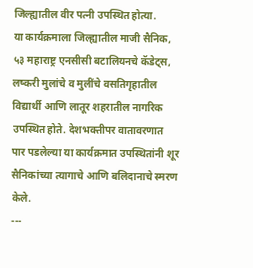जिल्ह्यातील वीर पत्नी उपस्थित होत्या.
या कार्यक्रमाला जिल्ह्यातील माजी सैनिक, ५३ महाराष्ट्र एनसीसी बटालियनचे कॅडेट्स, लष्करी मुलांचे व मुलींचे वसतिगृहातील विद्यार्थी आणि लातूर शहरातील नागरिक उपस्थित होते. देशभक्तीपर वातावरणात पार पडलेल्या या कार्यक्रमात उपस्थितांनी शूर सैनिकांच्या त्यागाचे आणि बलिदानाचे स्मरण केले.
---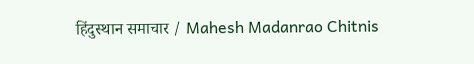हिंदुस्थान समाचार / Mahesh Madanrao Chitnis